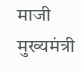माजी मुख्यमंत्री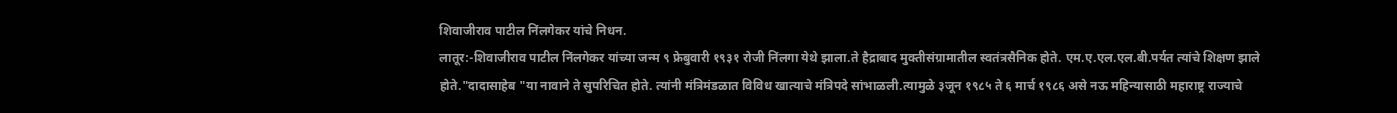शिवाजीराव पाटील निंलगेकर यांचे निधन.
लातूर:-शिवाजीराव पाटील निंलगेकर यांच्या जन्म ९ फ्रेबुवारी १९३१ रोजी निंलगा येथे झाला.ते हैद्राबाद मुक्तीसंग्रामातील स्वतंत्रसैनिक होते. एम.ए.एल.एल.बी.पर्यत त्यांचे शिक्षण झाले होते."दादासाहेब "या नावाने ते सुपरिचित होते. त्यांनी मंत्रिमंडळात विविध खात्याचे मंत्रिपदे सांभाळली.त्यामुळे ३जून १९८५ ते ६ मार्च १९८६ असे नऊ महिन्यासाठी महाराष्ट्र राज्याचे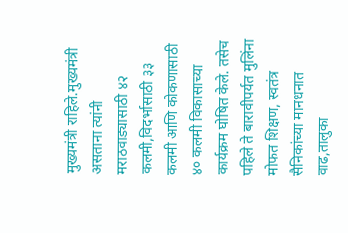मुख्यमंत्री राहिले.मुख्यमंत्री असताना त्यांनी मराठवाड्यासाठी ४२ कलमी,विदर्भासाठी ३३ कलमी आणि कोकणासाठी ४० कलमी विकासाच्या कार्यक्रम घोषित केले. तसेच पहिले ते बारावीपर्यत मुलिंना मोफत शिक्षण, स्वतंत्र सैनिकांच्या मानधनात वाढ,तालुका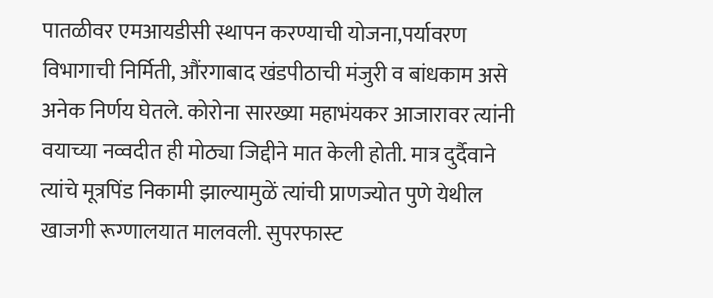पातळीवर एमआयडीसी स्थापन करण्याची योजना,पर्यावरण विभागाची निर्मिती, औंरगाबाद खंडपीठाची मंजुरी व बांधकाम असे अनेक निर्णय घेतले. कोरोना सारख्या महाभंयकर आजारावर त्यांनी वयाच्या नव्वदीत ही मोठ्या जिद्दीने मात केली होती. मात्र दुर्दैवाने त्यांचे मूत्रपिंड निकामी झाल्यामुळें त्यांची प्राणज्योत पुणे येथील खाजगी रूग्णालयात मालवली. सुपरफास्ट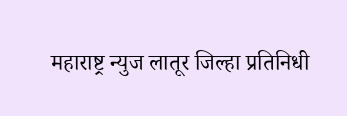महाराष्ट्र न्युज लातूर जिल्हा प्रतिनिधी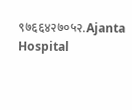९७६६४२७०५२.Ajanta Hospital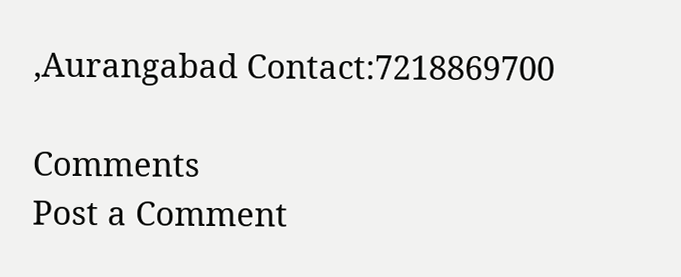,Aurangabad Contact:7218869700

Comments
Post a Comment